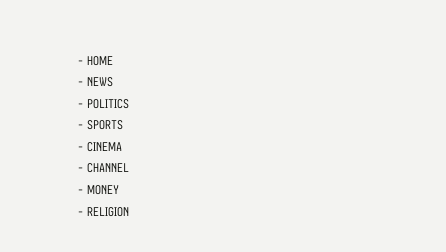- HOME
- NEWS
- POLITICS
- SPORTS
- CINEMA
- CHANNEL
- MONEY
- RELIGION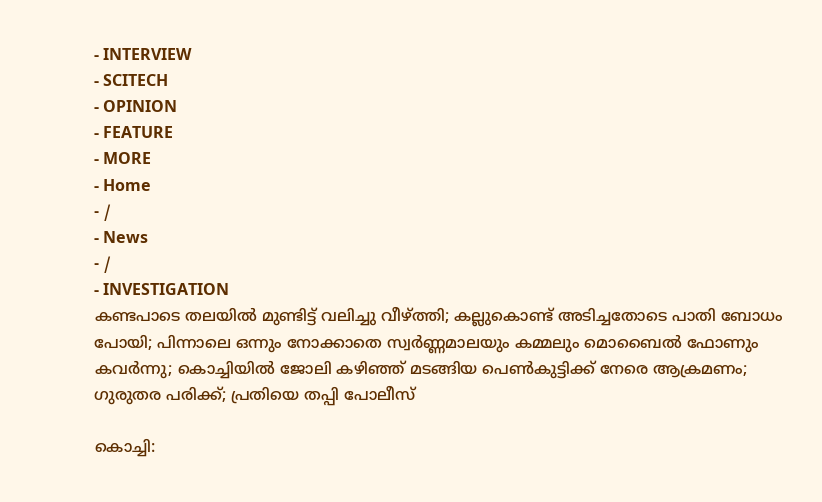- INTERVIEW
- SCITECH
- OPINION
- FEATURE
- MORE
- Home
- /
- News
- /
- INVESTIGATION
കണ്ടപാടെ തലയിൽ മുണ്ടിട്ട് വലിച്ചു വീഴ്ത്തി; കല്ലുകൊണ്ട് അടിച്ചതോടെ പാതി ബോധം പോയി; പിന്നാലെ ഒന്നും നോക്കാതെ സ്വർണ്ണമാലയും കമ്മലും മൊബൈൽ ഫോണും കവർന്നു; കൊച്ചിയിൽ ജോലി കഴിഞ്ഞ് മടങ്ങിയ പെൺകുട്ടിക്ക് നേരെ ആക്രമണം; ഗുരുതര പരിക്ക്; പ്രതിയെ തപ്പി പോലീസ്

കൊച്ചി: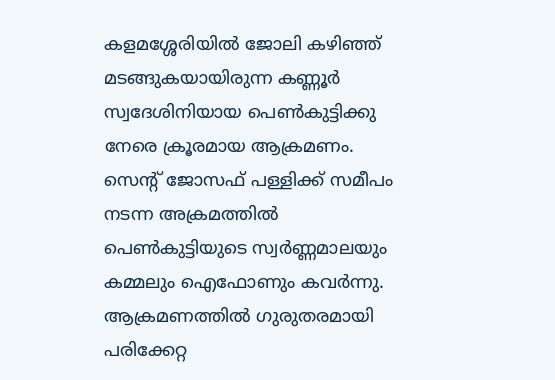കളമശ്ശേരിയിൽ ജോലി കഴിഞ്ഞ് മടങ്ങുകയായിരുന്ന കണ്ണൂർ സ്വദേശിനിയായ പെൺകുട്ടിക്കു നേരെ ക്രൂരമായ ആക്രമണം. സെന്റ് ജോസഫ് പള്ളിക്ക് സമീപം നടന്ന അക്രമത്തിൽ പെൺകുട്ടിയുടെ സ്വർണ്ണമാലയും കമ്മലും ഐഫോണും കവർന്നു. ആക്രമണത്തിൽ ഗുരുതരമായി പരിക്കേറ്റ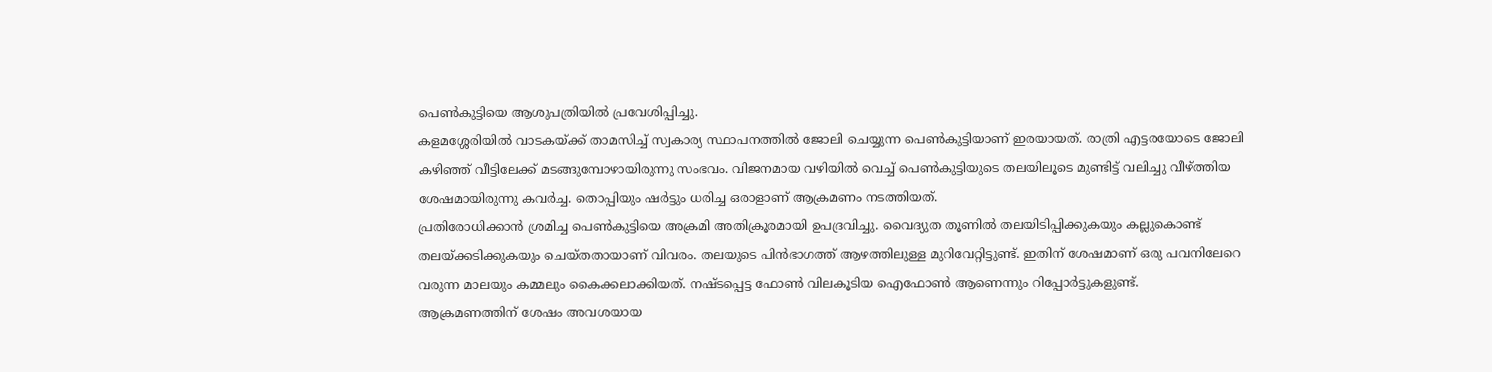പെൺകുട്ടിയെ ആശുപത്രിയിൽ പ്രവേശിപ്പിച്ചു.
കളമശ്ശേരിയിൽ വാടകയ്ക്ക് താമസിച്ച് സ്വകാര്യ സ്ഥാപനത്തിൽ ജോലി ചെയ്യുന്ന പെൺകുട്ടിയാണ് ഇരയായത്. രാത്രി എട്ടരയോടെ ജോലി കഴിഞ്ഞ് വീട്ടിലേക്ക് മടങ്ങുമ്പോഴായിരുന്നു സംഭവം. വിജനമായ വഴിയിൽ വെച്ച് പെൺകുട്ടിയുടെ തലയിലൂടെ മുണ്ടിട്ട് വലിച്ചു വീഴ്ത്തിയ ശേഷമായിരുന്നു കവർച്ച. തൊപ്പിയും ഷർട്ടും ധരിച്ച ഒരാളാണ് ആക്രമണം നടത്തിയത്.
പ്രതിരോധിക്കാൻ ശ്രമിച്ച പെൺകുട്ടിയെ അക്രമി അതിക്രൂരമായി ഉപദ്രവിച്ചു. വൈദ്യുത തൂണിൽ തലയിടിപ്പിക്കുകയും കല്ലുകൊണ്ട് തലയ്ക്കടിക്കുകയും ചെയ്തതായാണ് വിവരം. തലയുടെ പിൻഭാഗത്ത് ആഴത്തിലുള്ള മുറിവേറ്റിട്ടുണ്ട്. ഇതിന് ശേഷമാണ് ഒരു പവനിലേറെ വരുന്ന മാലയും കമ്മലും കൈക്കലാക്കിയത്. നഷ്ടപ്പെട്ട ഫോൺ വിലകൂടിയ ഐഫോൺ ആണെന്നും റിപ്പോർട്ടുകളുണ്ട്.
ആക്രമണത്തിന് ശേഷം അവശയായ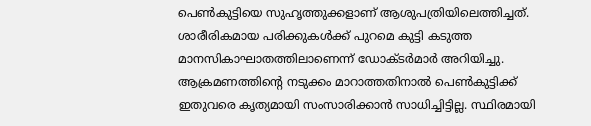പെൺകുട്ടിയെ സുഹൃത്തുക്കളാണ് ആശുപത്രിയിലെത്തിച്ചത്. ശാരീരികമായ പരിക്കുകൾക്ക് പുറമെ കുട്ടി കടുത്ത മാനസികാഘാതത്തിലാണെന്ന് ഡോക്ടർമാർ അറിയിച്ചു. ആക്രമണത്തിന്റെ നടുക്കം മാറാത്തതിനാൽ പെൺകുട്ടിക്ക് ഇതുവരെ കൃത്യമായി സംസാരിക്കാൻ സാധിച്ചിട്ടില്ല. സ്ഥിരമായി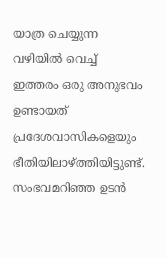യാത്ര ചെയ്യുന്ന വഴിയിൽ വെച്ച് ഇത്തരം ഒരു അനുഭവം ഉണ്ടായത് പ്രദേശവാസികളെയും ഭീതിയിലാഴ്ത്തിയിട്ടുണ്ട്.
സംഭവമറിഞ്ഞ ഉടൻ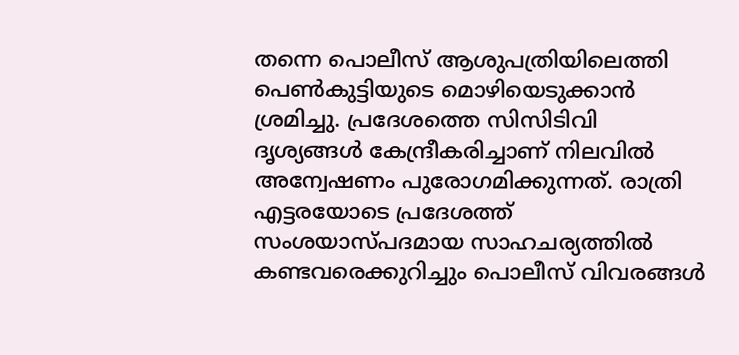തന്നെ പൊലീസ് ആശുപത്രിയിലെത്തി പെൺകുട്ടിയുടെ മൊഴിയെടുക്കാൻ ശ്രമിച്ചു. പ്രദേശത്തെ സിസിടിവി ദൃശ്യങ്ങൾ കേന്ദ്രീകരിച്ചാണ് നിലവിൽ അന്വേഷണം പുരോഗമിക്കുന്നത്. രാത്രി എട്ടരയോടെ പ്രദേശത്ത് സംശയാസ്പദമായ സാഹചര്യത്തിൽ കണ്ടവരെക്കുറിച്ചും പൊലീസ് വിവരങ്ങൾ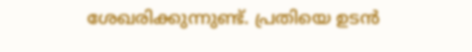ശേഖരിക്കുന്നുണ്ട്. പ്രതിയെ ഉടൻ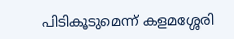പിടികൂടുമെന്ന് കളമശ്ശേരി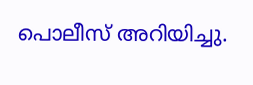പൊലീസ് അറിയിച്ചു.